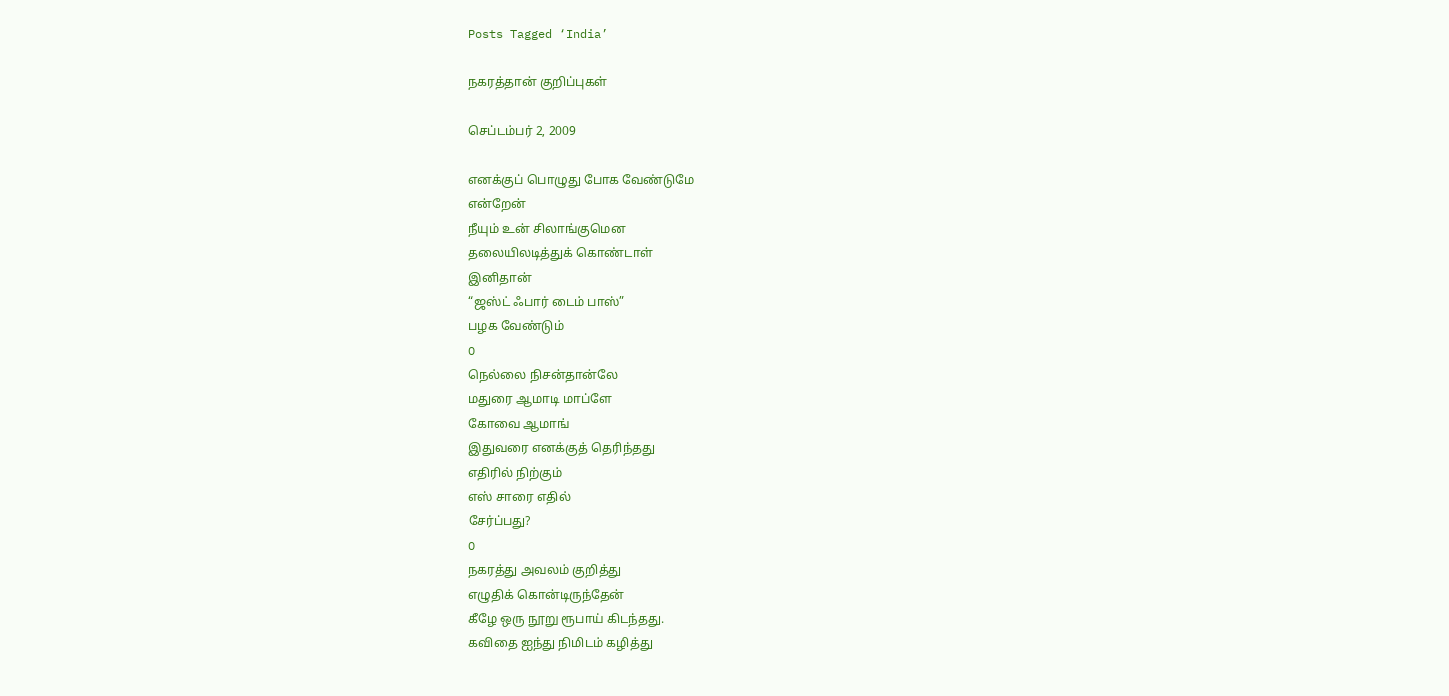Posts Tagged ‘India’

நகரத்தான் குறிப்புகள்

செப்டம்பர் 2, 2009

எனக்குப் பொழுது போக வேண்டுமே
என்றேன்
நீயும் உன் சிலாங்குமென
தலையிலடித்துக் கொண்டாள்
இனிதான்
“ஜஸ்ட் ஃபார் டைம் பாஸ்”
பழக வேண்டும்
O
நெல்லை நிச‌ன்தான்லே
ம‌துரை ஆமாடி மாப்ளே
கோவை ஆமாங்
இதுவ‌ரை என‌க்குத் தெரிந்த‌து
எதிரில் நிற்கும்
எஸ் சாரை எதில்
சேர்ப்ப‌து?
O
ந‌க‌ர‌த்து அவ‌ல‌ம் குறித்து
எழுதிக் கொன்டிருந்தேன்
கீழே ஒரு நூறு ரூபாய் கிட‌ந்த‌து.
க‌விதை ஐந்து நிமிட‌ம் க‌ழித்து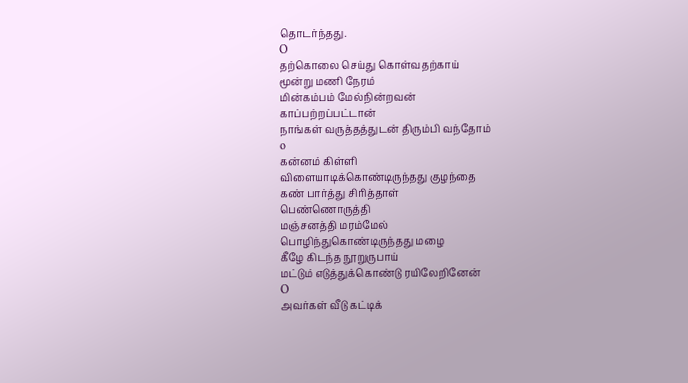தொடர்ந்த‌து.
O
த‌ற்கொலை செய்து கொள்வ‌தற்காய்
மூன்று மணி நேர‌ம்
மின்க‌ம்ப‌ம் மேல்நின்ற‌வ‌ன்
காப்ப‌ற்ற‌ப்பட்டான்
நாங்க‌ள் வ‌ருத்த‌த்துட‌ன் திரும்பி வ‌ந்தோம்
o
க‌ன்ன‌ம் கிள்ளி
விளையாடிக்கொண்டிருந்த‌து குழ‌ந்தை
க‌ண் பார்த்து சிரித்தாள்
பெண்ணொருத்தி
ம‌ஞ்ச‌ன‌த்தி ம‌ர‌ம்மேல்
பொழிந்துகொண்டிருந்த‌து ம‌ழை
கீழே கிட‌ந்த‌ நூறுருபாய்
ம‌ட்டும் எடுத்துக்கொண்டு ர‌யிலேறினேன்
O
அவர்கள் வீடு கட்டிக்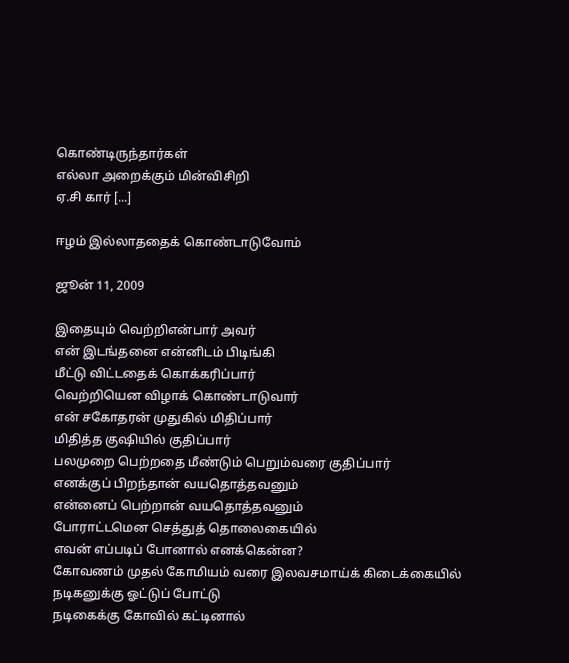கொண்டிருந்தார்கள்
எல்லா அறைக்கும் மின்விசிறி
ஏ.சி கார் [...]

ஈழம் இல்லாததைக் கொண்டாடுவோம்

ஜூன் 11, 2009

இதையும் வெற்றிஎன்பார் அவர்
என் இடங்தனை என்னிடம் பிடிங்கி
மீட்டு விட்டதைக் கொக்கரிப்பார்
வெற்றியென விழாக் கொண்டாடுவார்
என் சகோதரன் முதுகில் மிதிப்பார்
மிதித்த குஷியில் குதிப்பார்
பலமுறை பெற்றதை மீண்டும் பெறும்வரை குதிப்பார்
எனக்குப் பிறந்தான் வயதொத்தவனும்
என்னைப் பெற்றான் வயதொத்தவனும்
போராட்டமென செத்துத் தொலைகையில்
எவன் எப்படிப் போனால் எனக்கென்ன?
கோவணம் முதல் கோமியம் வரை இலவசமாய்க் கிடைக்கையில்
நடிகனுக்கு ஓட்டுப் போட்டு
நடிகைக்கு கோவில் கட்டினால்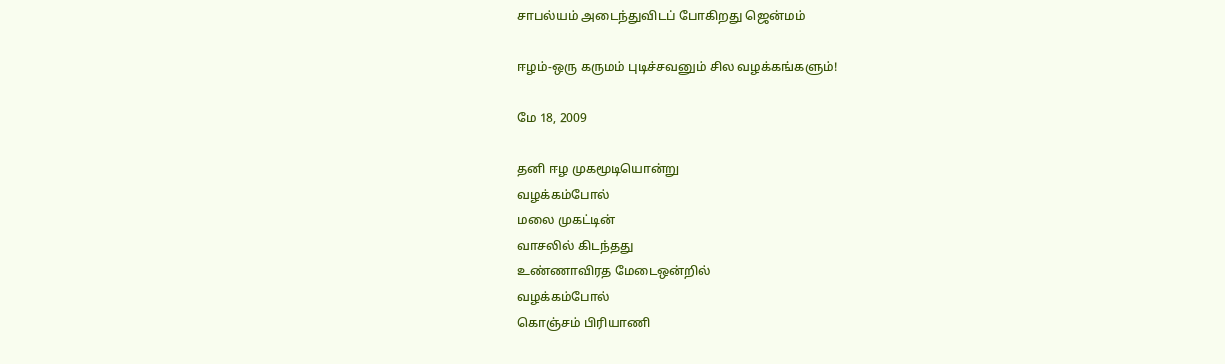சாபல்யம் அடைந்துவிடப் போகிறது ஜென்மம்

ஈழம்-ஒரு கருமம் புடிச்சவனும் சில வழக்கங்களும்!

மே 18, 2009

தனி ஈழ முகமூடியொன்று
வழக்கம்போல்
மலை முகட்டின்
வாசலில் கிடந்தது
உண்ணாவிரத மேடைஒன்றில்
வழக்கம்போல்
கொஞ்சம் பிரியாணி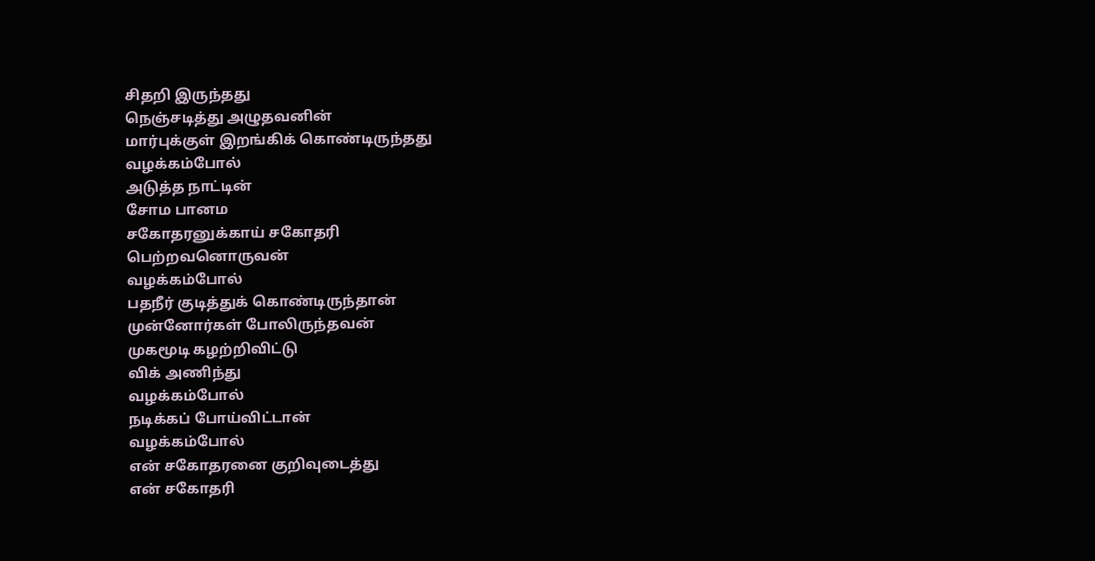சிதறி இருந்தது
நெஞ்சடித்து அழுதவனின்
மார்புக்குள் இறங்கிக் கொண்டிருந்தது
வழக்கம்போல்
அடுத்த நாட்டின்
சோம பானம
சகோதரனுக்காய் சகோதரி
பெற்றவனொருவன்
வழக்கம்போல்
பதநீர் குடித்துக் கொண்டிருந்தான்
முன்னோர்கள் போலிருந்தவன்
முகமூடி கழற்றிவிட்டு
விக் அணிந்து
வழக்கம்போல்
நடிக்கப் போய்விட்டான்
வழக்கம்போல்
என் சகோதரனை குறிவுடைத்து
என் சகோதரி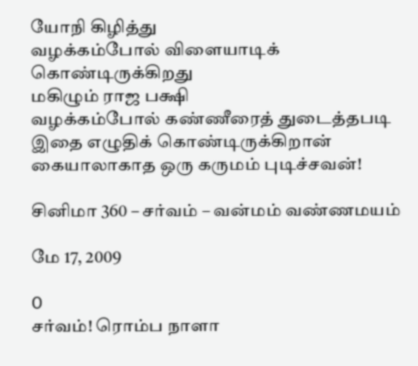யோநி கிழித்து
வழக்கம்போல் விளையாடிக் கொண்டிருக்கிறது
மகிழும் ராஜ பக்ஷி
வழக்கம்போல் கண்ணீரைத் துடைத்தபடி
இதை எழுதிக் கொண்டிருக்கிறான்
கையாலாகாத ஒரு கருமம் புடிச்சவன்!

சினிமா 360 – சர்வம் – வன்மம் வண்ணமயம்

மே 17, 2009

O
சர்வம்! ரொம்ப நாளா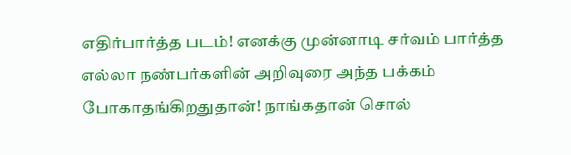எதிர்பார்த்த படம்! எனக்கு முன்னாடி சர்வம் பார்த்த எல்லா நண்பர்களின் அறிவுரை அந்த பக்கம் போகாதங்கிறதுதான்! நாங்கதான் சொல்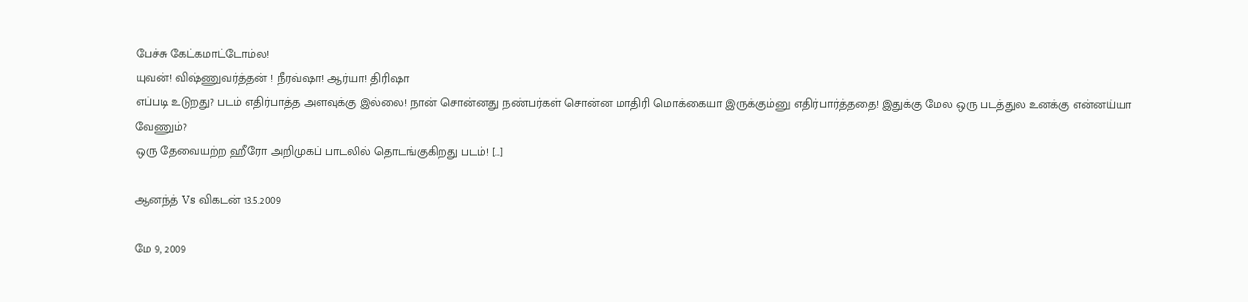பேச்சு கேட்கமாட்டோம்ல!
யுவன்! விஷ்ணுவர்த்தன் ! நீரவ்ஷா! ஆர்யா! திரிஷா
எப்படி உடுறது? படம் எதிர்பாத்த அளவுக்கு இல்லை! நான் சொன்னது நண்பர்கள் சொன்ன மாதிரி மொக்கையா இருக்கும்னு எதிர்பார்த்ததை! இதுக்கு மேல ஒரு படத்துல உனக்கு என்னய்யா வேணும்?
ஒரு தேவையற்ற ஹீரோ அறிமுகப் பாடலில் தொடங்குகிறது படம்! [...]

ஆனந்த் Vs விகடன் 13.5.2009

மே 9, 2009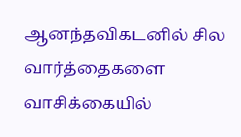ஆனந்தவிகடனில் சில வார்த்தைகளை வாசிக்கையில்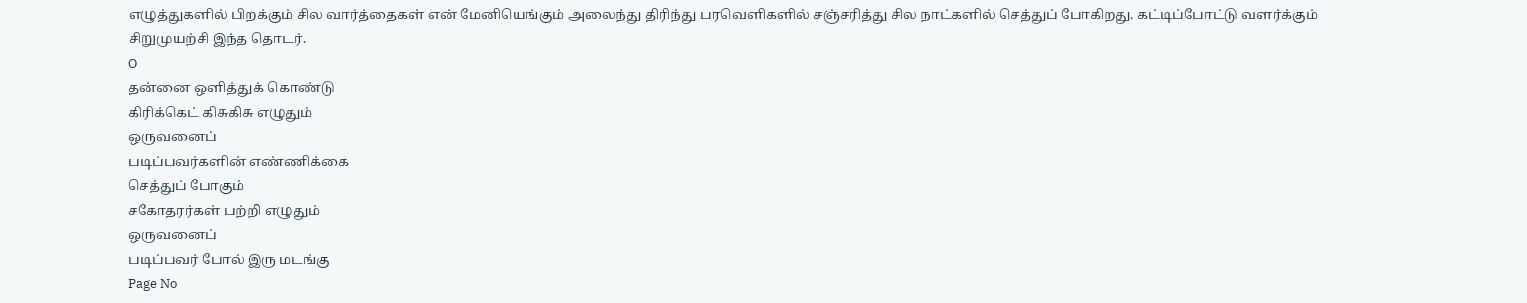எழுத்துகளில் பிறக்கும் சில வார்த்தைகள் என் மேனியெங்கும் அலைந்து திரிந்து பரவெளிகளில் சஞ்சரித்து சில நாட்களில் செத்துப் போகிறது. கட்டிப்போட்டு வளர்க்கும் சிறுமுயற்சி இந்த தொடர்.
O
தன்னை ஒளித்துக் கொண்டு
கிரிக்கெட் கிசுகிசு எழுதும்
ஒருவனைப்
படிப்பவர்களின் எண்ணிக்கை
செத்துப் போகும்
சகோதரர்கள் பற்றி எழுதும்
ஒருவனைப்
படிப்பவர் போல் இரு மடங்கு
Page No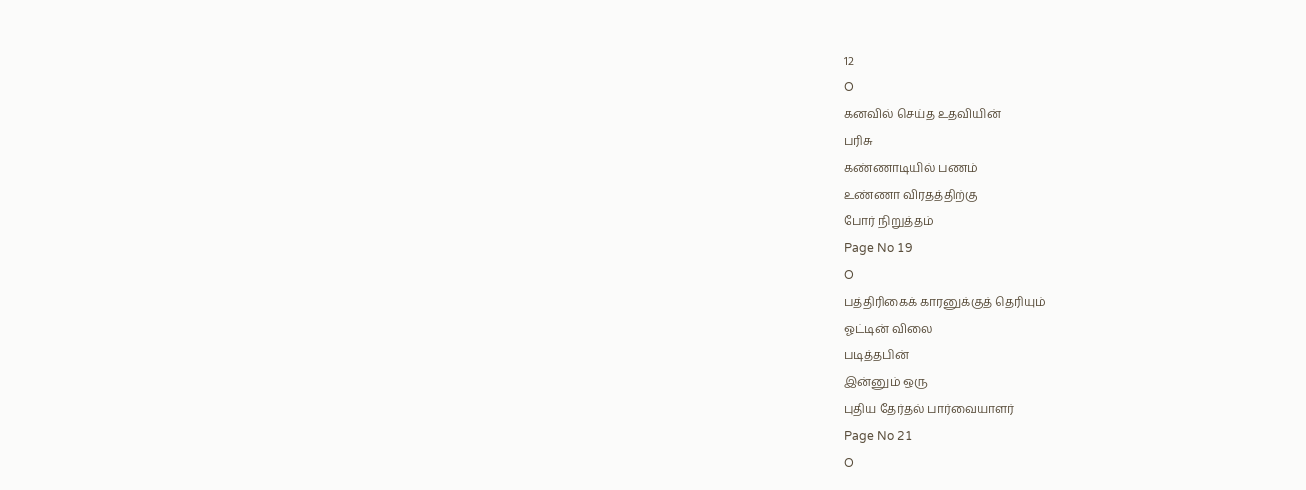12
O
கனவில் செய்த உதவியின்
பரிசு
கண்ணாடியில் பணம்
உண்ணா விரதத்திற்கு
போர் நிறுத்தம்
Page No 19
O
பத்திரிகைக் காரனுக்குத் தெரியும்
ஓட்டின் விலை
படித்தபின்
இன்னும் ஒரு
புதிய தேர்தல் பார்வையாளர்
Page No 21
O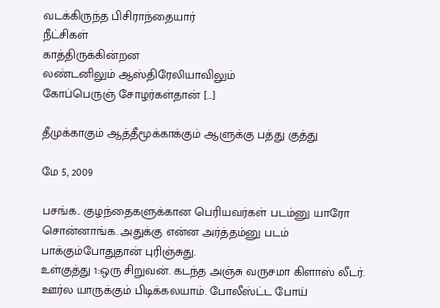வடக்கிருந்த பிசிராந்தையார்
நீட்சிகள்
காத்திருக்கின்றன
லண்டனிலும் ஆஸ்திரேலியாவிலும்
கோப்பெருஞ் சோழர்கள்தான் [...]

தீமுக்காகும் ஆத்தீமூக்காக்கும் ஆளுக்கு பத்து குத்து

மே 5, 2009

பசங்க.. குழந்தைகளுக்கான பெரியவர்கள் படம்னு யாரோ சொன்னாங்க. அதுக்கு என்ன அர்த்தம்னு படம் பாக்கும்போதுதான் புரிஞ்சுது.
உள்குத்து 1:ஒரு சிறுவன். கடந்த அஞ்சு வருசமா கிளாஸ் லீடர். ஊர்ல யாருக்கும் பிடிக்கலயாம். போலீஸ்ட்ட போய்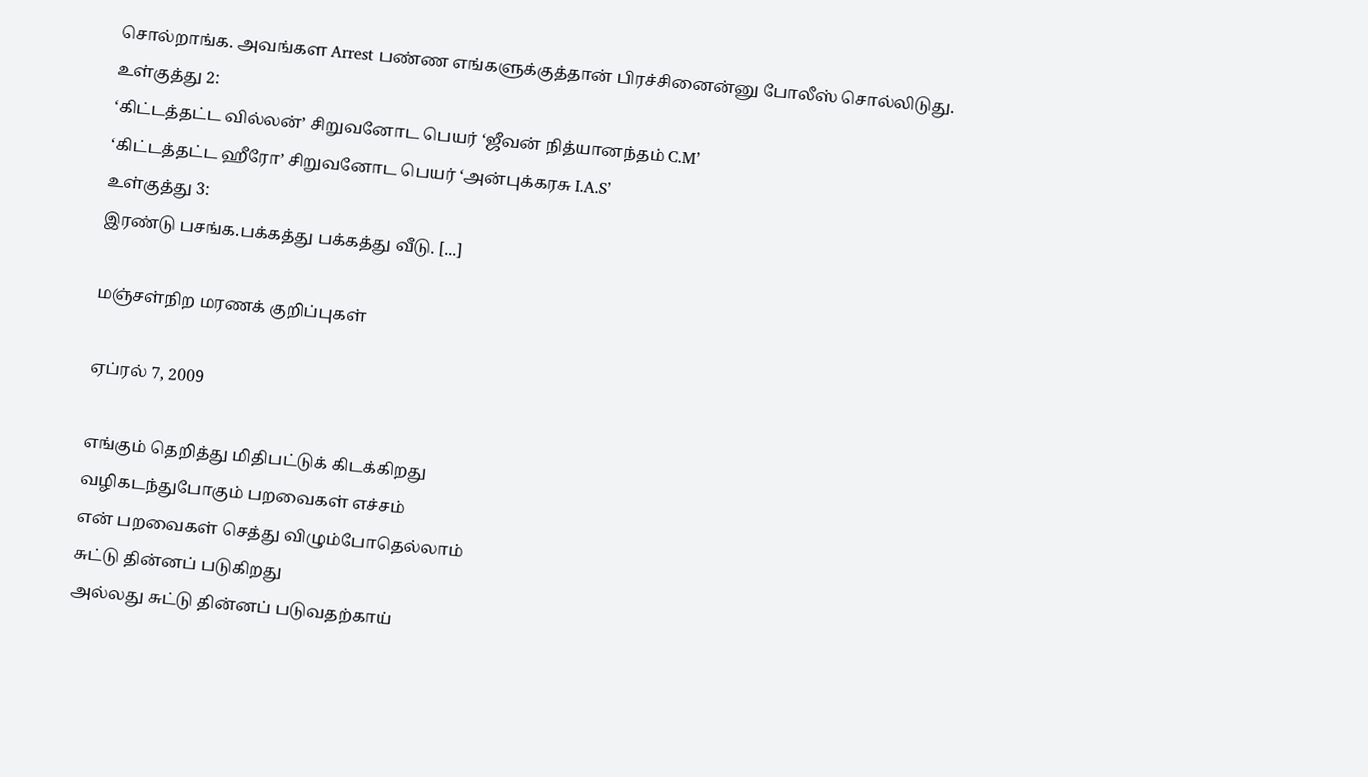சொல்றாங்க. அவங்கள Arrest பண்ண எங்களுக்குத்தான் பிரச்சினைன்னு போலீஸ் சொல்லிடுது.
உள்குத்து 2:
‘கிட்டத்தட்ட வில்லன்’ சிறுவனோட பெயர் ‘ஜீவன் நித்யானந்தம் C.M’
‘கிட்டத்தட்ட ஹீரோ’ சிறுவனோட பெயர் ‘அன்புக்கரசு I.A.S’
உள்குத்து 3:
இரண்டு பசங்க.பக்கத்து பக்கத்து வீடு. [...]

மஞ்சள்நிற மரணக் குறிப்புகள்

ஏப்ரல் 7, 2009

எங்கும் தெறித்து மிதிபட்டுக் கிடக்கிறது
வழிகடந்துபோகும் பறவைகள் எச்சம்
என் பறவைகள் செத்து விழும்போதெல்லாம்
சுட்டு தின்னப் படுகிறது
அல்லது சுட்டு தின்னப் படுவதற்காய்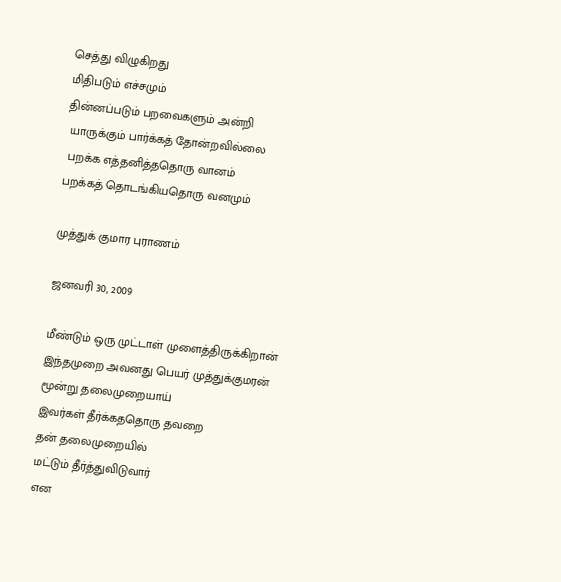செத்து விழுகிறது
மிதிபடும் எச்சமும்
தின்னப்படும் பறவைகளும் அன்றி
 யாருக்கும் பார்க்கத் தோன்றவில்லை
 பறக்க எத்தனித்ததொரு வானம்
பறக்கத் தொடங்கியதொரு வனமும்

முத்துக் குமார புராணம்

ஜனவரி 30, 2009

மீண்டும் ஒரு முட்டாள் முளைத்திருக்கிறான்
இந்தமுறை அவனது பெயர் முத்துக்குமரன்
மூன்று தலைமுறையாய்
இவர்கள் தீர்க்கததொரு தவறை
தன் தலைமுறையில்
மட்டும் தீர்த்துவிடுவார்
என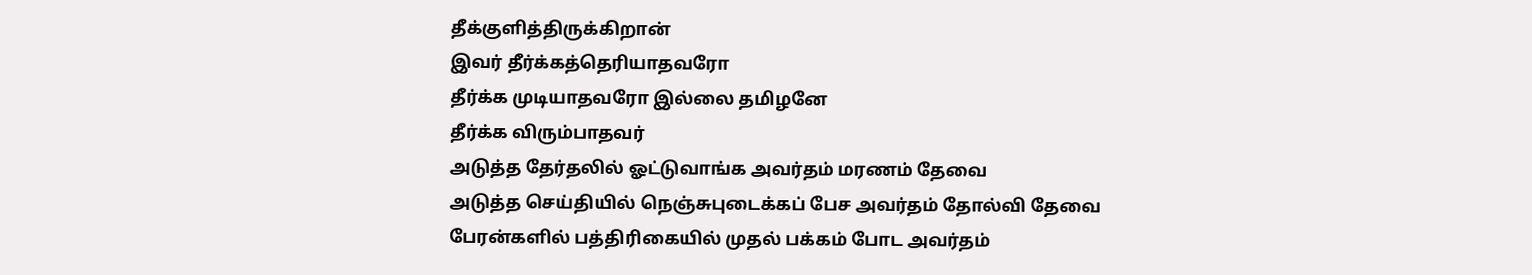தீக்குளித்திருக்கிறான்
இவர் தீர்க்கத்தெரியாதவரோ
தீர்க்க முடியாதவரோ இல்லை தமிழனே
தீர்க்க விரும்பாதவர்
அடுத்த தேர்தலில் ஓட்டுவாங்க அவர்தம் மரணம் தேவை
அடுத்த செய்தியில் நெஞ்சுபுடைக்கப் பேச அவர்தம் தோல்வி தேவை
பேரன்களில் பத்திரிகையில் முதல் பக்கம் போட அவர்தம்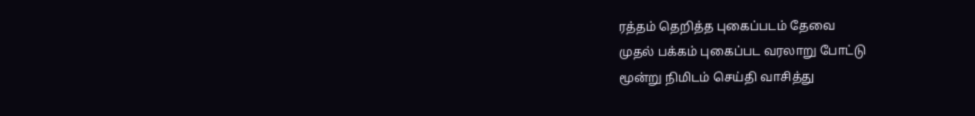ரத்தம் தெறித்த புகைப்படம் தேவை
முதல் பக்கம் புகைப்பட வரலாறு போட்டு
மூன்று நிமிடம் செய்தி வாசித்து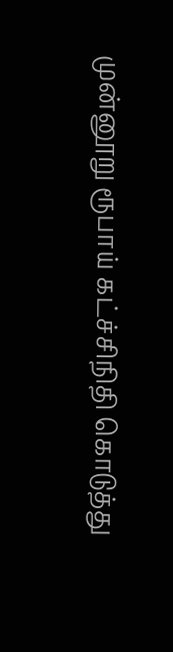முன்னூறு ரூபாய் கட்ச்சிநிதி கொடுத்து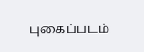புகைப்படம்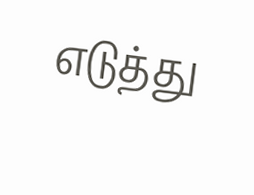எடுத்து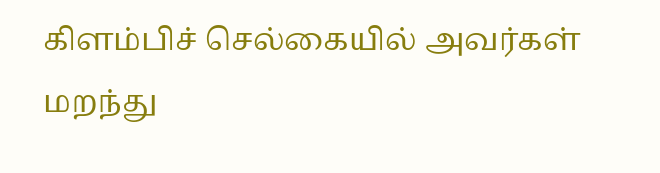கிளம்பிச் செல்கையில் அவர்கள் மறந்து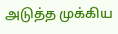அடுத்த முக்கிய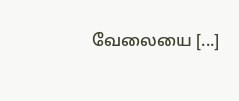வேலையை [...]